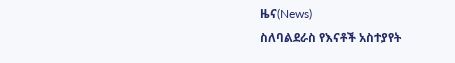ዜና(News)
ስለባልደራስ የእናቶች አስተያየት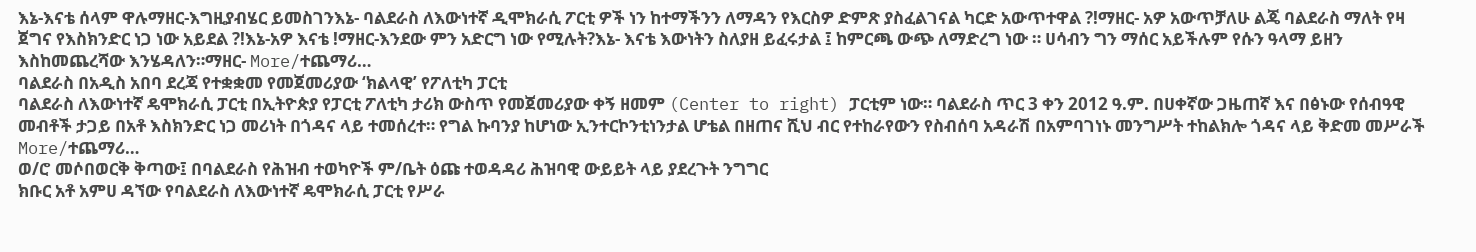እኔ-እናቴ ሰላም ዋሉማዘር-እግዚያብሄር ይመስገንእኔ- ባልደራስ ለእውነተኛ ዲሞክራሲ ፖርቲ ዎች ነን ከተማችንን ለማዳን የእርስዎ ድምጽ ያስፈልገናል ካርድ አውጥተዋል ?!ማዘር- አዎ አውጥቻለሁ ልጄ ባልደራስ ማለት የዛ ጀግና የእስክንድር ነጋ ነው አይደል ?!እኔ-አዎ እናቴ !ማዘር-እንደው ምን አድርግ ነው የሚሉት?እኔ- እናቴ እውነትን ስለያዘ ይፈሩታል ፤ ከምርጫ ውጭ ለማድረግ ነው ። ሀሳብን ግን ማሰር አይችሉም የሱን ዓላማ ይዘን እስከመጨረሻው እንሄዳለን።ማዘር- More/ተጨማሪ…
ባልደራስ በአዲስ አበባ ደረጃ የተቋቋመ የመጀመሪያው ‘ክልላዊ’ የፖለቲካ ፓርቲ
ባልደራስ ለእውነተኛ ዴሞክራሲ ፓርቲ በኢትዮጵያ የፓርቲ ፖለቲካ ታሪክ ውስጥ የመጀመሪያው ቀኝ ዘመም (Center to right) ፓርቲም ነው። ባልደራስ ጥር 3 ቀን 2012 ዓ.ም. በሀቀኛው ጋዜጠኛ እና በፅኑው የሰብዓዊ መብቶች ታጋይ በአቶ እስክንድር ነጋ መሪነት በጎዳና ላይ ተመሰረተ። የግል ኩባንያ ከሆነው ኢንተርኮንቲነንታል ሆቴል በዘጠና ሺህ ብር የተከራየውን የስብሰባ አዳራሽ በአምባገነኑ መንግሥት ተከልክሎ ጎዳና ላይ ቅድመ መሥራች More/ተጨማሪ…
ወ/ሮ መሶበወርቅ ቅጣው፤ በባልደራስ የሕዝብ ተወካዮች ም/ቤት ዕጩ ተወዳዳሪ ሕዝባዊ ውይይት ላይ ያደረጉት ንግግር
ክቡር አቶ አምሀ ዳኘው የባልደራስ ለእውነተኛ ዴሞክራሲ ፓርቲ የሥራ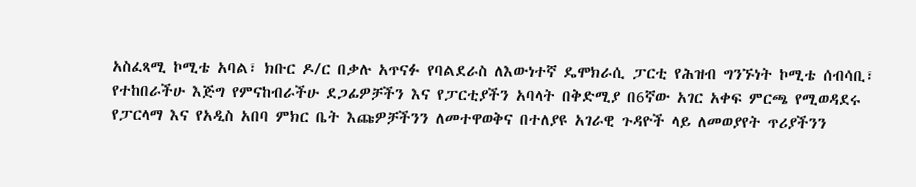አስፈጻሚ ኮሚቴ አባል፣ ክቡር ዶ/ር በቃሉ አጥናፉ የባልደራስ ለእውነተኛ ዴሞክራሲ ፓርቲ የሕዝብ ግንኙነት ኮሚቴ ሰብሳቢ፣ የተከበራችሁ እጅግ የምናከብራችሁ ደጋፊዎቻችን እና የፓርቲያችን አባላት በቅድሚያ በ6ኛው አገር አቀፍ ምርጫ የሚወዳደሩ የፓርላማ እና የአዲስ አበባ ምክር ቤት እጩዎቻችንን ለመተዋወቅና በተለያዩ አገራዊ ጉዳዮች ላይ ለመወያየት ጥሪያችንን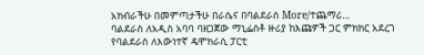አክብራችሁ በመምጣታችሁ በራሴና በባልደራስ More/ተጨማሪ…
ባልደራስ ለአዲስ አባባ ባዘጋጀው ማኒፌስቶ ዙሪያ ከእጩዎች ጋር ምክክር አደረገ
የባልደራስ ለእውነተኛ ዴሞክራሲ ፓርቲ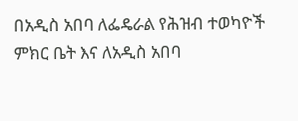በአዲስ አበባ ለፌዴራል የሕዝብ ተወካዮች ምክር ቤት እና ለአዲስ አበባ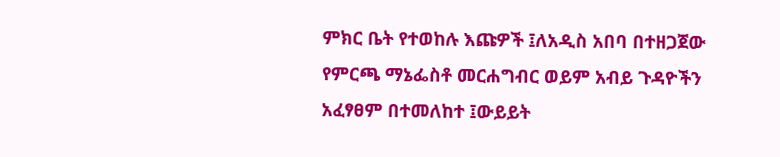ምክር ቤት የተወከሉ እጩዎች ፤ለአዲስ አበባ በተዘጋጀው የምርጫ ማኔፌስቶ መርሐግብር ወይም አብይ ጉዳዮችን አፈፃፀም በተመለከተ ፤ውይይት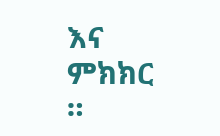እና ምክክር ።